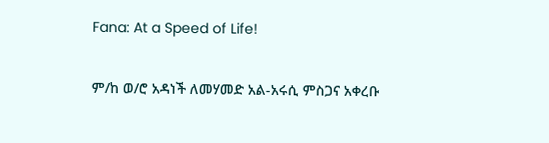Fana: At a Speed of Life!

ም/ከ ወ/ሮ አዳነች ለመሃመድ አል-አሩሲ ምስጋና አቀረቡ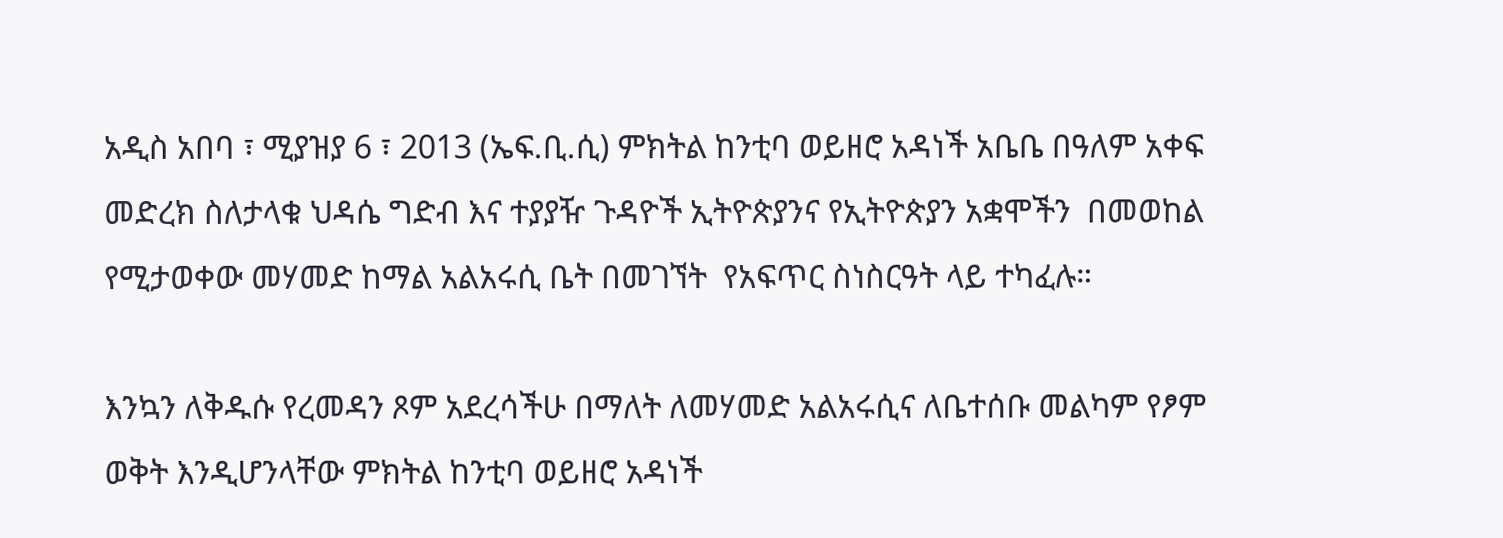አዲስ አበባ ፣ ሚያዝያ 6 ፣ 2013 (ኤፍ.ቢ.ሲ) ምክትል ከንቲባ ወይዘሮ አዳነች አቤቤ በዓለም አቀፍ መድረክ ስለታላቁ ህዳሴ ግድብ እና ተያያዥ ጉዳዮች ኢትዮጵያንና የኢትዮጵያን አቋሞችን  በመወከል  የሚታወቀው መሃመድ ከማል አልአሩሲ ቤት በመገኘት  የአፍጥር ስነስርዓት ላይ ተካፈሉ።

እንኳን ለቅዱሱ የረመዳን ጾም አደረሳችሁ በማለት ለመሃመድ አልአሩሲና ለቤተሰቡ መልካም የፆም ወቅት እንዲሆንላቸው ምክትል ከንቲባ ወይዘሮ አዳነች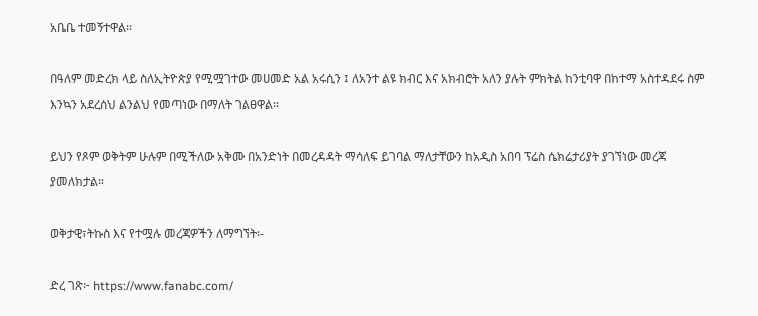አቤቤ ተመኝተዋል፡፡

በዓለም መድረክ ላይ ስለኢትዮጵያ የሚሟገተው መሀመድ አል አሩሲን ፤ ለአንተ ልዩ ክብር እና አክብሮት አለን ያሉት ምክትል ከንቲባዋ በከተማ አስተዳደሩ ስም እንኳን አደረሰህ ልንልህ የመጣነው በማለት ገልፀዋል፡፡

ይህን የጾም ወቅትም ሁሉም በሚችለው አቅሙ በአንድነት በመረዳዳት ማሳለፍ ይገባል ማለታቸውን ከአዲስ አበባ ፕሬስ ሴክሬታሪያት ያገኘነው መረጃ ያመለክታል።

ወቅታዊ፣ትኩስ እና የተሟሉ መረጃዎችን ለማግኘት፡-

ድረ ገጽ፦ https://www.fanabc.com/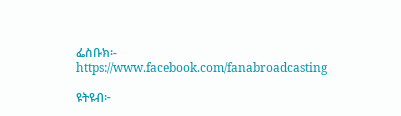ፌስቡክ፡- https://www.facebook.com/fanabroadcasting

ዩትዩብ፦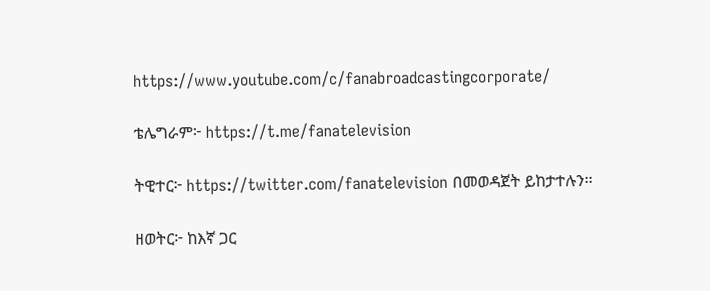https://www.youtube.com/c/fanabroadcastingcorporate/

ቴሌግራም፦ https://t.me/fanatelevision

ትዊተር፦ https://twitter.com/fanatelevision በመወዳጀት ይከታተሉን፡፡

ዘወትር፦ ከእኛ ጋር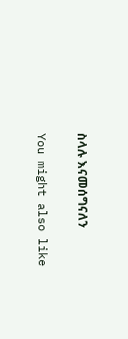ስላሉ እናመሰግናለን

You might also like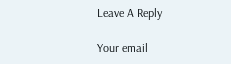Leave A Reply

Your email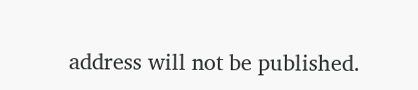address will not be published.